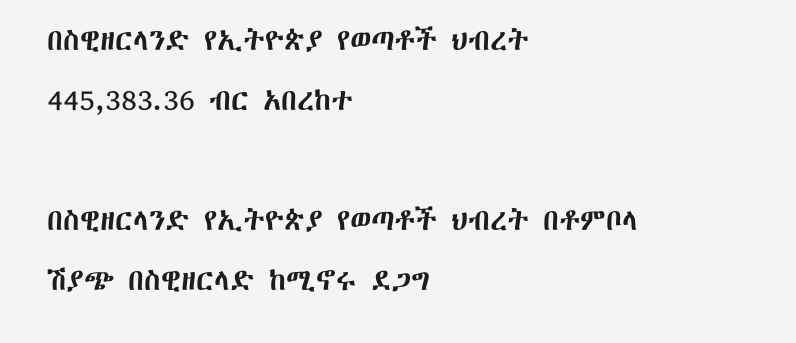በስዊዘርላንድ የኢትዮጵያ የወጣቶች ህብረት 445,383.36 ብር አበረከተ

በስዊዘርላንድ የኢትዮጵያ የወጣቶች ህብረት በቶምቦላ ሽያጭ በስዊዘርላድ ከሚኖሩ ደጋግ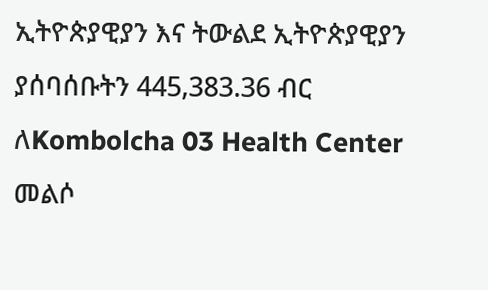ኢትዮጵያዊያን እና ትውልደ ኢትዮጵያዊያን ያሰባሰቡትን 445,383.36 ብር ለKombolcha 03 Health Center መልሶ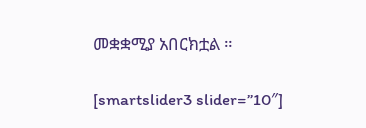መቋቋሚያ አበርክቷል ።

[smartslider3 slider=”10″]